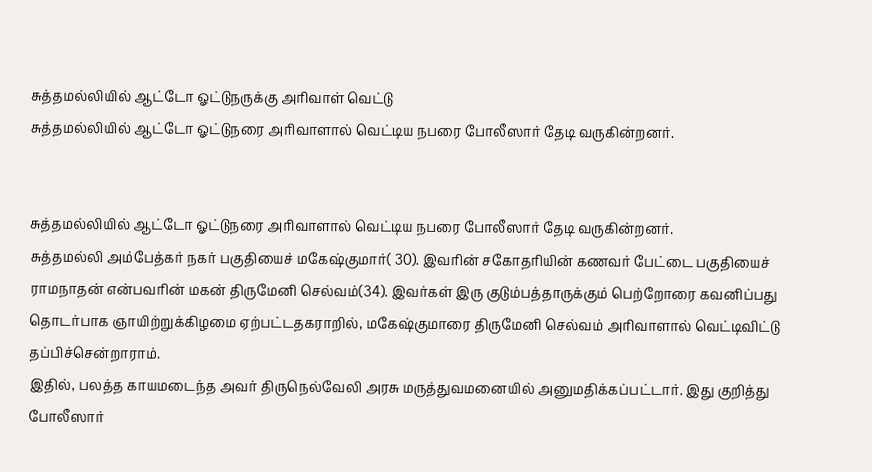சுத்தமல்லியில் ஆட்டோ ஓட்டுநருக்கு அரிவாள் வெட்டு
சுத்தமல்லியில் ஆட்டோ ஓட்டுநரை அரிவாளால் வெட்டிய நபரை போலீஸார் தேடி வருகின்றனர்.


சுத்தமல்லியில் ஆட்டோ ஓட்டுநரை அரிவாளால் வெட்டிய நபரை போலீஸார் தேடி வருகின்றனர்.
சுத்தமல்லி அம்பேத்கர் நகர் பகுதியைச் மகேஷ்குமார்( 30). இவரின் சகோதரியின் கணவர் பேட்டை பகுதியைச் ராமநாதன் என்பவரின் மகன் திருமேனி செல்வம்(34). இவர்கள் இரு குடும்பத்தாருக்கும் பெற்றோரை கவனிப்பது தொடர்பாக ஞாயிற்றுக்கிழமை ஏற்பட்டதகராறில், மகேஷ்குமாரை திருமேனி செல்வம் அரிவாளால் வெட்டிவிட்டு தப்பிச்சென்றாராம்.
இதில், பலத்த காயமடைந்த அவர் திருநெல்வேலி அரசு மருத்துவமனையில் அனுமதிக்கப்பட்டார். இது குறித்து போலீஸார்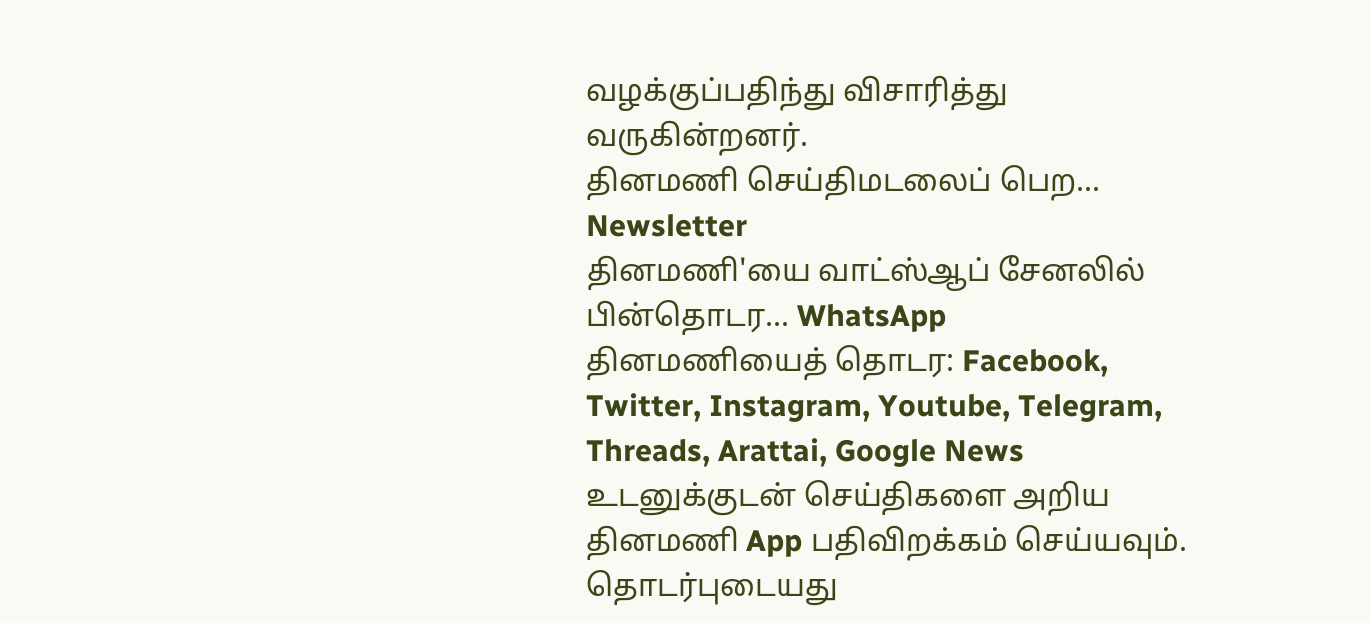வழக்குப்பதிந்து விசாரித்து வருகின்றனர்.
தினமணி செய்திமடலைப் பெற... Newsletter
தினமணி'யை வாட்ஸ்ஆப் சேனலில் பின்தொடர... WhatsApp
தினமணியைத் தொடர: Facebook, Twitter, Instagram, Youtube, Telegram, Threads, Arattai, Google News
உடனுக்குடன் செய்திகளை அறிய தினமணி App பதிவிறக்கம் செய்யவும்.
தொடர்புடையது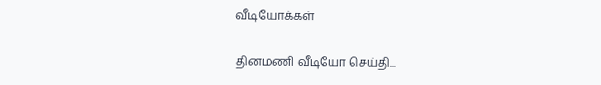வீடியோக்கள்

தினமணி வீடியோ செய்தி...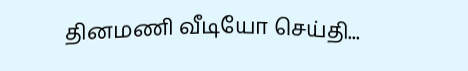தினமணி வீடியோ செய்தி...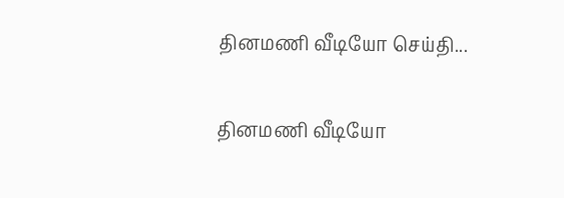தினமணி வீடியோ செய்தி...

தினமணி வீடியோ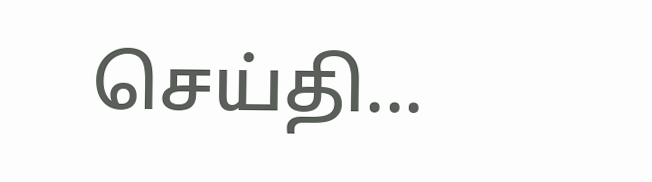செய்தி...